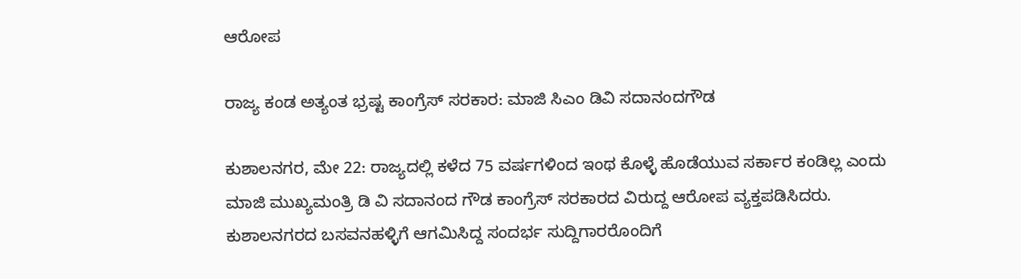ಆರೋಪ

ರಾಜ್ಯ ಕಂಡ ಅತ್ಯಂತ ಭ್ರಷ್ಟ ಕಾಂಗ್ರೆಸ್ ಸರಕಾರ: ಮಾಜಿ ಸಿಎಂ ಡಿವಿ ಸದಾನಂದಗೌಡ

ಕುಶಾಲನಗರ, ಮೇ 22: ರಾಜ್ಯದಲ್ಲಿ ಕಳೆದ 75 ವರ್ಷಗಳಿಂದ ಇಂಥ ಕೊಳ್ಳೆ ಹೊಡೆಯುವ ಸರ್ಕಾರ ಕಂಡಿಲ್ಲ ಎಂದು ಮಾಜಿ ಮುಖ್ಯಮಂತ್ರಿ ಡಿ ವಿ ಸದಾನಂದ ಗೌಡ ಕಾಂಗ್ರೆಸ್ ಸರಕಾರದ ವಿರುದ್ದ ಆರೋಪ ವ್ಯಕ್ತಪಡಿಸಿದರು.
ಕುಶಾಲನಗರದ ಬಸವನಹಳ್ಳಿಗೆ ಆಗಮಿಸಿದ್ದ ಸಂದರ್ಭ ಸುದ್ದಿಗಾರರೊಂದಿಗೆ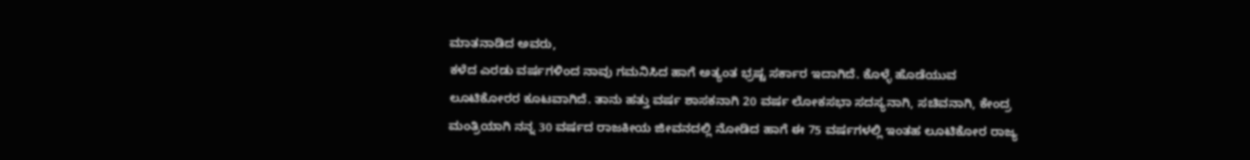ಮಾತನಾಡಿದ ಅವರು,
ಕಳೆದ ಎರಡು ವರ್ಷಗಳಿಂದ ನಾವು ಗಮನಿಸಿದ ಹಾಗೆ ಅತ್ಯಂತ ಭ್ರಷ್ಟ ಸರ್ಕಾರ ಇದಾಗಿದೆ. ಕೊಳ್ಳೆ ಹೊಡೆಯುವ ಲೂಟಿಕೋರರ ಕೂಟವಾಗಿದೆ. ತಾನು ಹತ್ತು ವರ್ಷ ಶಾಸಕನಾಗಿ 20 ವರ್ಷ ಲೋಕಸಭಾ ಸದಸ್ಯನಾಗಿ, ಸಚಿವನಾಗಿ, ಕೇಂದ್ರ ಮಂತ್ರಿಯಾಗಿ ನನ್ನ 30 ವರ್ಷದ ರಾಜಕೀಯ ಜೀವನದಲ್ಲಿ ನೋಡಿದ ಹಾಗೆ ಈ 75 ವರ್ಷಗಳಲ್ಲಿ ಇಂತಹ ಲೂಟಿಕೋರ ರಾಜ್ಯ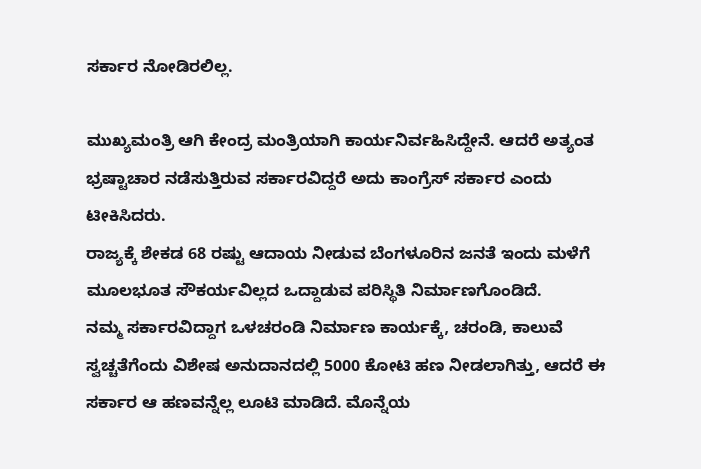ಸರ್ಕಾರ ನೋಡಿರಲಿಲ್ಲ.

ಮುಖ್ಯಮಂತ್ರಿ ಆಗಿ ಕೇಂದ್ರ ಮಂತ್ರಿಯಾಗಿ ಕಾರ್ಯನಿರ್ವಹಿಸಿದ್ದೇನೆ. ಆದರೆ ಅತ್ಯಂತ ಭ್ರಷ್ಟಾಚಾರ ನಡೆಸುತ್ತಿರುವ ಸರ್ಕಾರವಿದ್ದರೆ ಅದು ಕಾಂಗ್ರೆಸ್ ಸರ್ಕಾರ ಎಂದು ಟೀಕಿಸಿದರು.
ರಾಜ್ಯಕ್ಕೆ ಶೇಕಡ 68 ರಷ್ಟು ಆದಾಯ ನೀಡುವ ಬೆಂಗಳೂರಿನ ಜನತೆ ಇಂದು ಮಳೆಗೆ ಮೂಲಭೂತ ಸೌಕರ್ಯವಿಲ್ಲದ ಒದ್ದಾಡುವ ಪರಿಸ್ಥಿತಿ ನಿರ್ಮಾಣಗೊಂಡಿದೆ.
ನಮ್ಮ ಸರ್ಕಾರವಿದ್ದಾಗ ಒಳಚರಂಡಿ ನಿರ್ಮಾಣ ಕಾರ್ಯಕ್ಕೆ, ಚರಂಡಿ, ಕಾಲುವೆ ಸ್ವಚ್ಚತೆಗೆಂದು ವಿಶೇಷ ಅನುದಾನದಲ್ಲಿ 5000 ಕೋಟಿ ಹಣ ನೀಡಲಾಗಿತ್ತು, ಆದರೆ ಈ ಸರ್ಕಾರ ಆ ಹಣವನ್ನೆಲ್ಲ ಲೂಟಿ ಮಾಡಿದೆ. ಮೊನ್ನೆಯ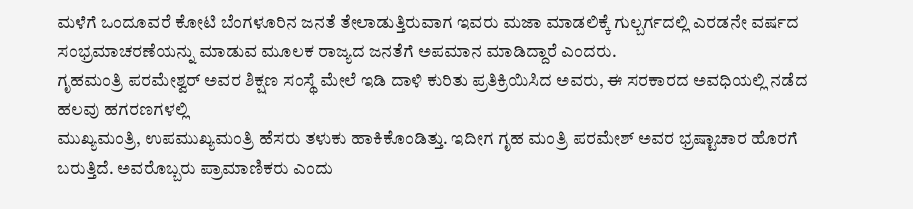ಮಳೆಗೆ ಒಂದೂವರೆ ಕೋಟಿ ಬೆಂಗಳೂರಿನ ಜನತೆ ತೇಲಾಡುತ್ತಿರುವಾಗ ಇವರು ಮಜಾ ಮಾಡಲಿಕ್ಕೆ ಗುಲ್ಬರ್ಗದಲ್ಲಿ ಎರಡನೇ ವರ್ಷದ ಸಂಭ್ರಮಾಚರಣೆಯನ್ನು ಮಾಡುವ ಮೂಲಕ ರಾಜ್ಯದ ಜನತೆಗೆ ಅಪಮಾನ ಮಾಡಿದ್ದಾರೆ ಎಂದರು.
ಗೃಹಮಂತ್ರಿ ಪರಮೇಶ್ವರ್ ಅವರ ಶಿಕ್ಷಣ ಸಂಸ್ಥೆ‌ ಮೇಲೆ ಇಡಿ ದಾಳಿ ಕುರಿತು ಪ್ರತಿಕ್ರಿಯಿಸಿದ ಅವರು, ಈ ಸರಕಾರದ ಅವಧಿಯಲ್ಲಿ ನಡೆದ ಹಲವು ಹಗರಣಗಳಲ್ಲಿ
ಮುಖ್ಯಮಂತ್ರಿ, ಉಪಮುಖ್ಯಮಂತ್ರಿ ಹೆಸರು ತಳುಕು ಹಾಕಿಕೊಂಡಿತ್ತು. ಇದೀಗ ಗೃಹ ಮಂತ್ರಿ ಪರಮೇಶ್ ಅವರ ಭ್ರಷ್ಟಾಚಾರ ಹೊರಗೆ ಬರುತ್ತಿದೆ. ಅವರೊಬ್ಬರು ಪ್ರಾಮಾಣಿಕರು ಎಂದು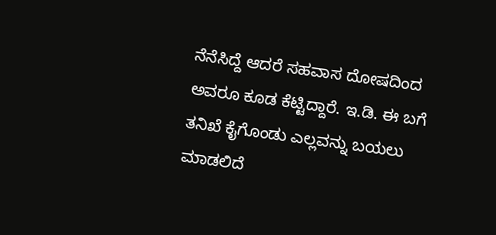ನೆನೆಸಿದ್ದೆ ಆದರೆ ಸಹವಾಸ ದೋಷದಿಂದ ಅವರೂ ಕೂಡ ಕೆಟ್ಟಿದ್ದಾರೆ. ಇ.ಡಿ. ಈ ಬಗೆ ತನಿಖೆ ಕೈಗೊಂಡು ಎಲ್ಲವನ್ನು ಬಯಲು ಮಾಡಲಿದೆ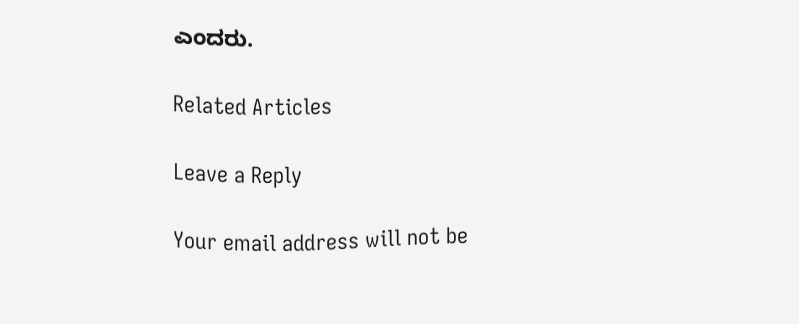ಎಂದರು.

Related Articles

Leave a Reply

Your email address will not be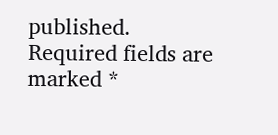published. Required fields are marked *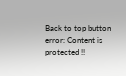Back to top button
error: Content is protected !!